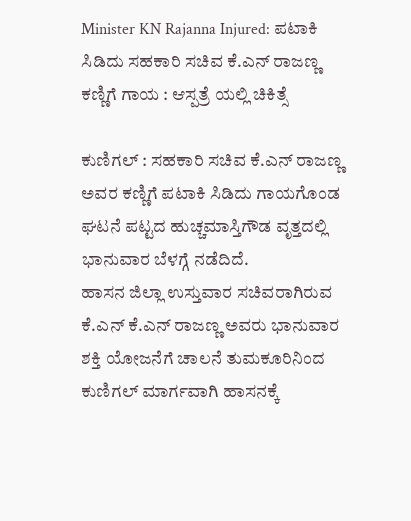Minister KN Rajanna Injured: ಪಟಾಕಿ ಸಿಡಿದು ಸಹಕಾರಿ ಸಚಿವ ಕೆ.ಎನ್ ರಾಜಣ್ಣ ಕಣ್ಣಿಗೆ ಗಾಯ : ಆಸ್ಪತ್ರೆ ಯಲ್ಲಿ ಚಿಕಿತ್ಸೆ

ಕುಣಿಗಲ್ : ಸಹಕಾರಿ ಸಚಿವ ಕೆ.ಎನ್ ರಾಜಣ್ಣ ಅವರ ಕಣ್ಣಿಗೆ ಪಟಾಕಿ ಸಿಡಿದು ಗಾಯಗೊಂಡ ಘಟನೆ ಪಟ್ಟದ ಹುಚ್ಚಮಾಸ್ತಿಗೌಡ ವೃತ್ತದಲ್ಲಿ ಭಾನುವಾರ ಬೆಳಗ್ಗೆ ನಡೆದಿದೆ.
ಹಾಸನ ಜಿಲ್ಲಾ ಉಸ್ತುವಾರ ಸಚಿವರಾಗಿರುವ ಕೆ.ಎನ್ ಕೆ.ಎನ್ ರಾಜಣ್ಣ ಅವರು ಭಾನುವಾರ ಶಕ್ತಿ ಯೋಜನೆಗೆ ಚಾಲನೆ ತುಮಕೂರಿನಿಂದ ಕುಣಿಗಲ್ ಮಾರ್ಗವಾಗಿ ಹಾಸನಕ್ಕೆ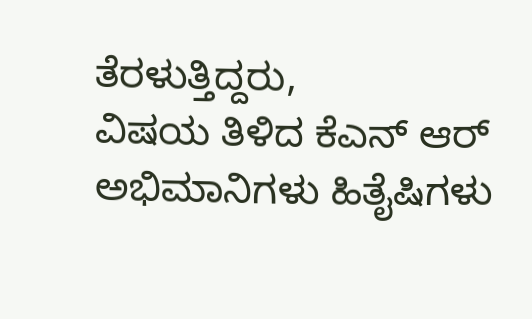ತೆರಳುತ್ತಿದ್ದರು,
ವಿಷಯ ತಿಳಿದ ಕೆಎನ್ ಆರ್ ಅಭಿಮಾನಿಗಳು ಹಿತೈಷಿಗಳು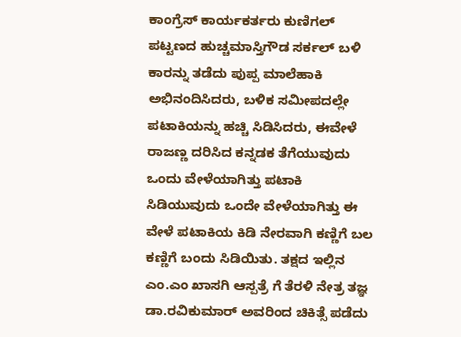ಕಾಂಗ್ರೆಸ್ ಕಾರ್ಯಕರ್ತರು ಕುಣಿಗಲ್ ಪಟ್ಟಣದ ಹುಚ್ಚಮಾಸ್ತಿಗೌಡ ಸರ್ಕಲ್ ಬಳಿ ಕಾರನ್ನು ತಡೆದು ಪುಪ್ಪ ಮಾಲೆ‌ಹಾಕಿ ಅಭಿನಂದಿಸಿದರು, ಬಳಿಕ ಸಮೀಪದಲ್ಲೇ ಪಟಾಕಿಯನ್ನು ಹಚ್ಚಿ ಸಿಡಿಸಿದರು, ಈ‌ವೇಳೆ ರಾಜಣ್ಣ ದರಿಸಿದ ಕನ್ನಡಕ ತೆಗೆಯುವುದು ಒಂದು ವೇಳೆಯಾಗಿತ್ತು ಪಟಾಕಿ ಸಿಡಿಯುವುದು ಒಂದೇ ವೇಳೆಯಾಗಿತ್ತು ಈ ವೇಳೆ ಪಟಾಕಿಯ ಕಿಡಿ ನೇರವಾಗಿ ಕಣ್ಣಿಗೆ ಬಲ ಕಣ್ಣಿಗೆ ಬಂದು ಸಿಡಿಯಿತು. ತಕ್ಷದ ಇಲ್ಲಿನ ಎಂ.ಎಂ ಖಾಸಗಿ ಆಸ್ಪತ್ರೆ ಗೆ ತೆರಳಿ ನೇತ್ರ ತಜ್ಞ ಡಾ.ರವಿಕುಮಾರ್ ಅವರಿಂದ ಚಿಕಿತ್ಸೆ ಪಡೆದು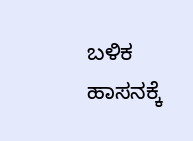ಬಳಿಕ ಹಾಸನಕ್ಕೆ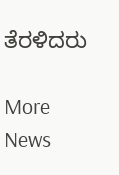ತೆರಳಿದರು

More News